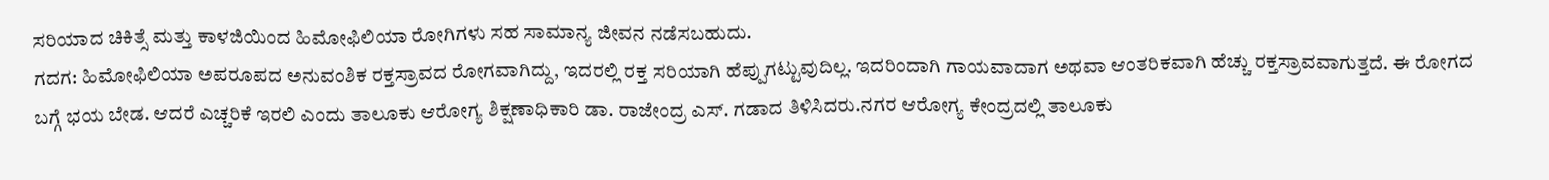ಸರಿಯಾದ ಚಿಕಿತ್ಸೆ ಮತ್ತು ಕಾಳಜಿಯಿಂದ ಹಿಮೋಫಿಲಿಯಾ ರೋಗಿಗಳು ಸಹ ಸಾಮಾನ್ಯ ಜೀವನ ನಡೆಸಬಹುದು.
ಗದಗ: ಹಿಮೋಫಿಲಿಯಾ ಅಪರೂಪದ ಅನುವಂಶಿಕ ರಕ್ತಸ್ರಾವದ ರೋಗವಾಗಿದ್ದು, ಇದರಲ್ಲಿ ರಕ್ತ ಸರಿಯಾಗಿ ಹೆಪ್ಪುಗಟ್ಟುವುದಿಲ್ಲ. ಇದರಿಂದಾಗಿ ಗಾಯವಾದಾಗ ಅಥವಾ ಆಂತರಿಕವಾಗಿ ಹೆಚ್ಚು ರಕ್ತಸ್ರಾವವಾಗುತ್ತದೆ. ಈ ರೋಗದ ಬಗ್ಗೆ ಭಯ ಬೇಡ. ಆದರೆ ಎಚ್ಚರಿಕೆ ಇರಲಿ ಎಂದು ತಾಲೂಕು ಆರೋಗ್ಯ ಶಿಕ್ಷಣಾಧಿಕಾರಿ ಡಾ. ರಾಜೇಂದ್ರ ಎಸ್. ಗಡಾದ ತಿಳಿಸಿದರು.ನಗರ ಆರೋಗ್ಯ ಕೇಂದ್ರದಲ್ಲಿ ತಾಲೂಕು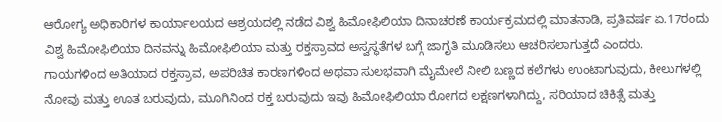ಆರೋಗ್ಯ ಅಧಿಕಾರಿಗಳ ಕಾರ್ಯಾಲಯದ ಆಶ್ರಯದಲ್ಲಿ ನಡೆದ ವಿಶ್ವ ಹಿಮೋಫಿಲಿಯಾ ದಿನಾಚರಣೆ ಕಾರ್ಯಕ್ರಮದಲ್ಲಿ ಮಾತನಾಡಿ, ಪ್ರತಿವರ್ಷ ಏ.17ರಂದು ವಿಶ್ವ ಹಿಮೋಫಿಲಿಯಾ ದಿನವನ್ನು ಹಿಮೋಫಿಲಿಯಾ ಮತ್ತು ರಕ್ತಸ್ರಾವದ ಅಸ್ವಸ್ಥತೆಗಳ ಬಗ್ಗೆ ಜಾಗೃತಿ ಮೂಡಿಸಲು ಆಚರಿಸಲಾಗುತ್ತದೆ ಎಂದರು.
ಗಾಯಗಳಿಂದ ಅತಿಯಾದ ರಕ್ತಸ್ರಾವ, ಅಪರಿಚಿತ ಕಾರಣಗಳಿಂದ ಅಥವಾ ಸುಲಭವಾಗಿ ಮೈಮೇಲೆ ನೀಲಿ ಬಣ್ಣದ ಕಲೆಗಳು ಉಂಟಾಗುವುದು, ಕೀಲುಗಳಲ್ಲಿ ನೋವು ಮತ್ತು ಊತ ಬರುವುದು, ಮೂಗಿನಿಂದ ರಕ್ತ ಬರುವುದು ಇವು ಹಿಮೋಫಿಲಿಯಾ ರೋಗದ ಲಕ್ಷಣಗಳಾಗಿದ್ದು, ಸರಿಯಾದ ಚಿಕಿತ್ಸೆ ಮತ್ತು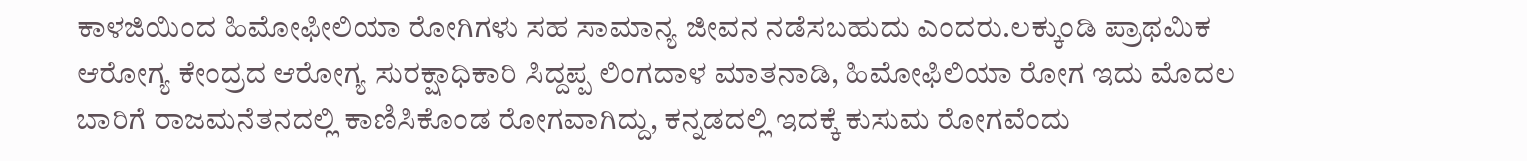ಕಾಳಜಿಯಿಂದ ಹಿಮೋಫೀಲಿಯಾ ರೋಗಿಗಳು ಸಹ ಸಾಮಾನ್ಯ ಜೀವನ ನಡೆಸಬಹುದು ಎಂದರು.ಲಕ್ಕುಂಡಿ ಪ್ರಾಥಮಿಕ ಆರೋಗ್ಯ ಕೇಂದ್ರದ ಆರೋಗ್ಯ ಸುರಕ್ಷಾಧಿಕಾರಿ ಸಿದ್ದಪ್ಪ ಲಿಂಗದಾಳ ಮಾತನಾಡಿ, ಹಿಮೋಫಿಲಿಯಾ ರೋಗ ಇದು ಮೊದಲ ಬಾರಿಗೆ ರಾಜಮನೆತನದಲ್ಲಿ ಕಾಣಿಸಿಕೊಂಡ ರೋಗವಾಗಿದ್ದು, ಕನ್ನಡದಲ್ಲಿ ಇದಕ್ಕೆ ಕುಸುಮ ರೋಗವೆಂದು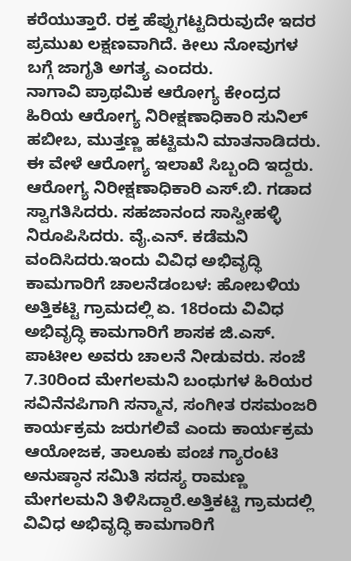ಕರೆಯುತ್ತಾರೆ. ರಕ್ತ ಹೆಪ್ಪುಗಟ್ಟದಿರುವುದೇ ಇದರ ಪ್ರಮುಖ ಲಕ್ಷಣವಾಗಿದೆ. ಕೀಲು ನೋವುಗಳ ಬಗ್ಗೆ ಜಾಗೃತಿ ಅಗತ್ಯ ಎಂದರು.
ನಾಗಾವಿ ಪ್ರಾಥಮಿಕ ಆರೋಗ್ಯ ಕೇಂದ್ರದ ಹಿರಿಯ ಆರೋಗ್ಯ ನಿರೀಕ್ಷಣಾಧಿಕಾರಿ ಸುನಿಲ್ ಹಬೀಬ, ಮುತ್ತಣ್ಣ ಹಟ್ಟಿಮನಿ ಮಾತನಾಡಿದರು. ಈ ವೇಳೆ ಆರೋಗ್ಯ ಇಲಾಖೆ ಸಿಬ್ಬಂದಿ ಇದ್ದರು. ಆರೋಗ್ಯ ನಿರೀಕ್ಷಣಾಧಿಕಾರಿ ಎಸ್.ಬಿ. ಗಡಾದ ಸ್ವಾಗತಿಸಿದರು. ಸಹಜಾನಂದ ಸಾಸ್ವೀಹಳ್ಳಿ ನಿರೂಪಿಸಿದರು. ವೈ.ಎನ್. ಕಡೆಮನಿ ವಂದಿಸಿದರು.ಇಂದು ವಿವಿಧ ಅಭಿವೃದ್ಧಿ ಕಾಮಗಾರಿಗೆ ಚಾಲನೆಡಂಬಳ: ಹೋಬಳಿಯ ಅತ್ತಿಕಟ್ಟಿ ಗ್ರಾಮದಲ್ಲಿ ಏ. 18ರಂದು ವಿವಿಧ ಅಭಿವೃದ್ಧಿ ಕಾಮಗಾರಿಗೆ ಶಾಸಕ ಜಿ.ಎಸ್. ಪಾಟೀಲ ಅವರು ಚಾಲನೆ ನೀಡುವರು. ಸಂಜೆ 7.30ರಿಂದ ಮೇಗಲಮನಿ ಬಂಧುಗಳ ಹಿರಿಯರ ಸವಿನೆನಪಿಗಾಗಿ ಸನ್ಮಾನ, ಸಂಗೀತ ರಸಮಂಜರಿ ಕಾರ್ಯಕ್ರಮ ಜರುಗಲಿವೆ ಎಂದು ಕಾರ್ಯಕ್ರಮ ಆಯೋಜಕ, ತಾಲೂಕು ಪಂಚ ಗ್ಯಾರಂಟಿ ಅನುಷ್ಠಾನ ಸಮಿತಿ ಸದಸ್ಯ ರಾಮಣ್ಣ ಮೇಗಲಮನಿ ತಿಳಿಸಿದ್ದಾರೆ.ಅತ್ತಿಕಟ್ಟಿ ಗ್ರಾಮದಲ್ಲಿ ವಿವಿಧ ಅಭಿವೃದ್ಧಿ ಕಾಮಗಾರಿಗೆ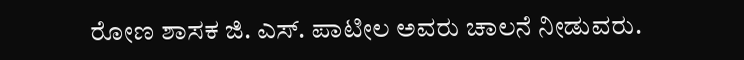ರೋಣ ಶಾಸಕ ಜಿ. ಎಸ್. ಪಾಟೀಲ ಅವರು ಚಾಲನೆ ನೀಡುವರು.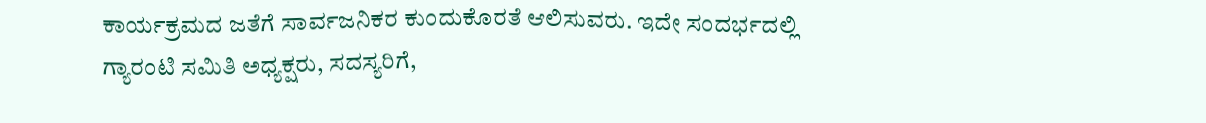ಕಾರ್ಯಕ್ರಮದ ಜತೆಗೆ ಸಾರ್ವಜನಿಕರ ಕುಂದುಕೊರತೆ ಆಲಿಸುವರು. ಇದೇ ಸಂದರ್ಭದಲ್ಲಿ ಗ್ಯಾರಂಟಿ ಸಮಿತಿ ಅಧ್ಯಕ್ಷರು, ಸದಸ್ಯರಿಗೆ,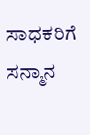ಸಾಧಕರಿಗೆ ಸನ್ಮಾನ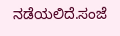ನಡೆಯಲಿದೆ.ಸಂಜೆ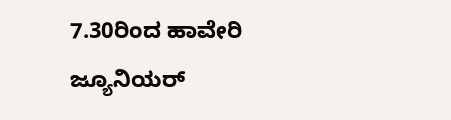7.30ರಿಂದ ಹಾವೇರಿ ಜ್ಯೂನಿಯರ್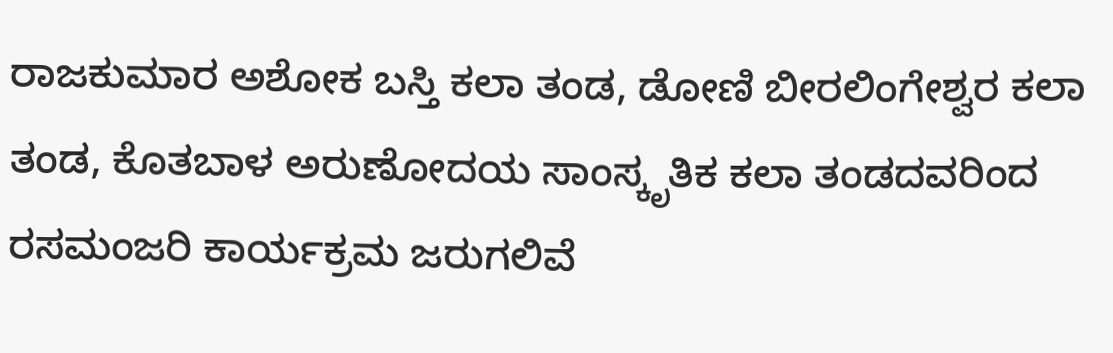ರಾಜಕುಮಾರ ಅಶೋಕ ಬಸ್ತಿ ಕಲಾ ತಂಡ, ಡೋಣಿ ಬೀರಲಿಂಗೇಶ್ವರ ಕಲಾ ತಂಡ, ಕೊತಬಾಳ ಅರುಣೋದಯ ಸಾಂಸ್ಕೃತಿಕ ಕಲಾ ತಂಡದವರಿಂದ ರಸಮಂಜರಿ ಕಾರ್ಯಕ್ರಮ ಜರುಗಲಿವೆ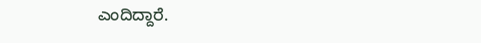ಎಂದಿದ್ದಾರೆ.